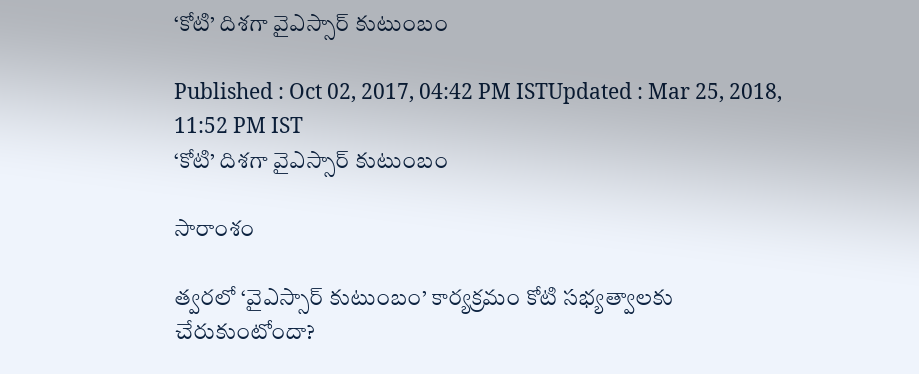‘కోటి’ దిశగా వైఎస్సార్ కుటుంబం

Published : Oct 02, 2017, 04:42 PM ISTUpdated : Mar 25, 2018, 11:52 PM IST
‘కోటి’ దిశగా వైఎస్సార్ కుటుంబం

సారాంశం

త్వరలో ‘వైఎస్సార్ కుటుంబం’ కార్యక్రమం కోటి సభ్యత్వాలకు చేరుకుంటోందా?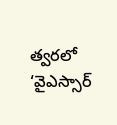త్వరలో ‘వైఎస్సార్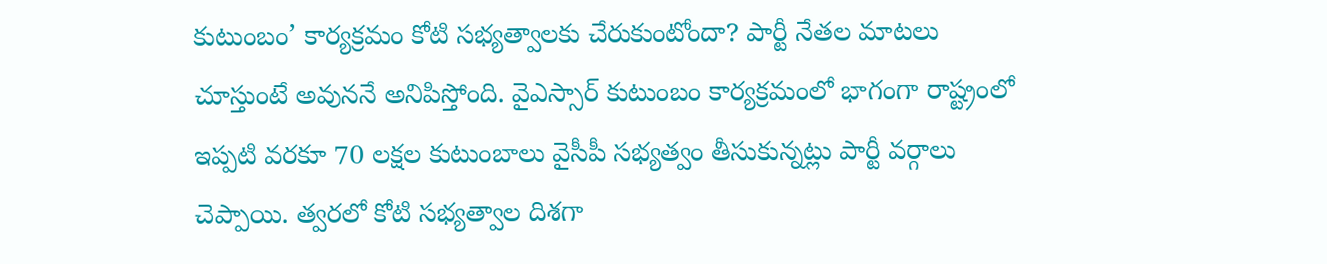కుటుంబం’ కార్యక్రమం కోటి సభ్యత్వాలకు చేరుకుంటోందా? పార్టీ నేతల మాటలు చూస్తుంటే అవుననే అనిపిస్తోంది. వైఎస్సార్ కుటుంబం కార్యక్రమంలో భాగంగా రాష్ట్రంలో ఇప్పటి వరకూ 70 లక్షల కుటుంబాలు వైసీపీ సభ్యత్వం తీసుకున్నట్లు పార్టీ వర్గాలు చెప్పాయి. త్వరలో కోటి సభ్యత్వాల దిశగా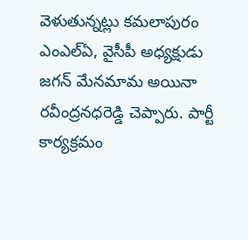వెళుతున్నట్లు కమలాపురం ఎంఎల్ఏ, వైసీపీ అధ్యక్షుడు జగన్ మేనమామ అయినా రవీంద్రనధరెడ్డి చెప్పారు. పార్టీ కార్యక్రమం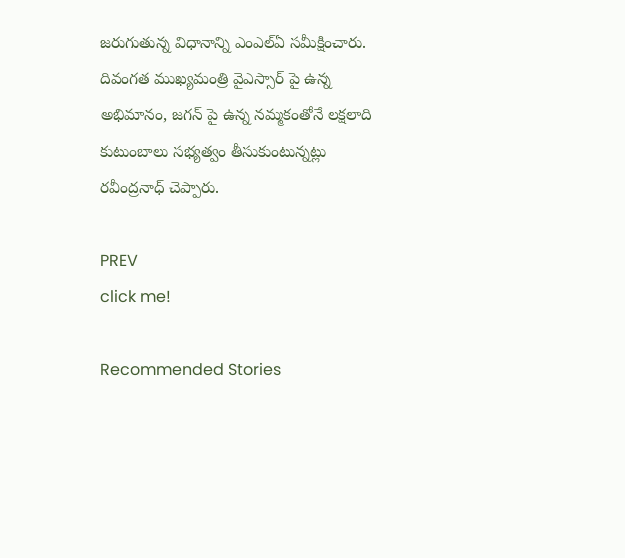జరుగుతున్న విధానాన్ని ఎంఎల్ఏ సమీక్షించారు. దివంగత ముఖ్యమంత్రి వైఎస్సార్ పై ఉన్న అభిమానం, జగన్ పై ఉన్న నమ్మకంతోనే లక్షలాది కుటుంబాలు సభ్యత్వం తీసుకుంటున్నట్లు రవీంద్రనాధ్ చెప్పారు.

PREV
click me!

Recommended Stories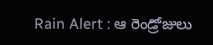Rain Alert : ఆ రెండ్రోజులు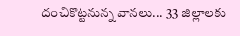దంచికొట్టనున్న వానలు... 33 జిల్లాలకు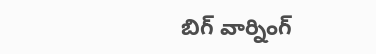బిగ్ వార్నింగ్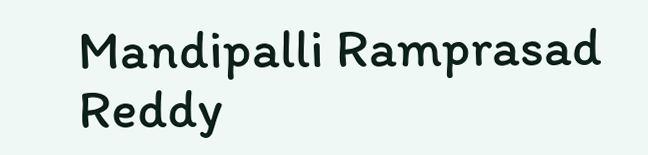Mandipalli Ramprasad Reddy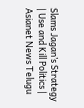Slams Jagan’s Strategy | Use and Kill Politics | Asianet News Telugu